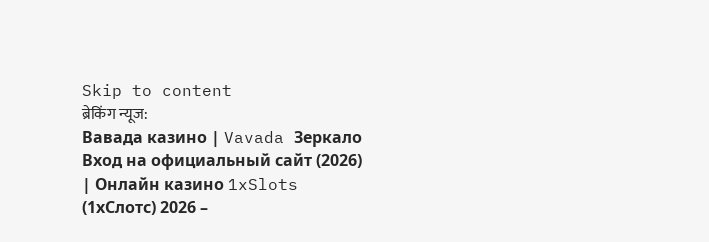Skip to content
ब्रेकिंग न्यूज:
Вавада казино | Vavada Зеркало Вход на официальный сайт (2026) | Онлайн казино 1xSlots (1хСлотс) 2026 –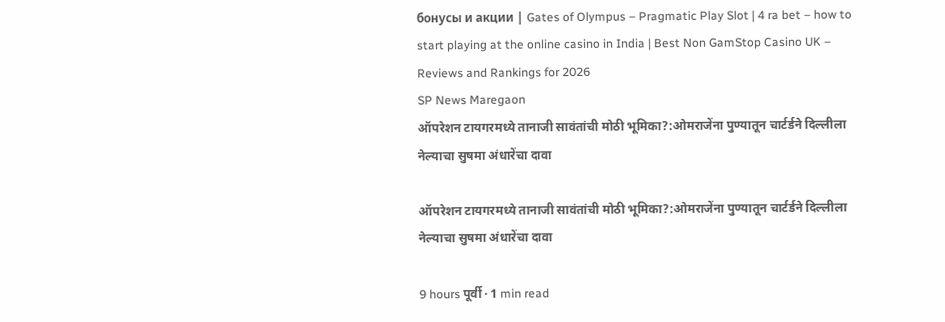бонусы и акции | Gates of Olympus – Pragmatic Play Slot | 4 ra bet – how to start playing at the online casino in India | Best Non GamStop Casino UK – Reviews and Rankings for 2026
SP News Maregaon
ऑपरेशन टायगरमध्ये तानाजी सावंतांची मोठी भूमिका?:ओमराजेंना पुण्यातून चार्टर्डने दिल्लीला नेल्याचा सुषमा अंधारेंचा दावा

ऑपरेशन टायगरमध्ये तानाजी सावंतांची मोठी भूमिका?:ओमराजेंना पुण्यातून चार्टर्डने दिल्लीला नेल्याचा सुषमा अंधारेंचा दावा

9 hours पूर्वी · 1 min read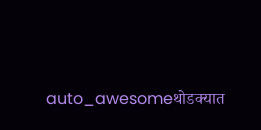auto_awesomeथोडक्यात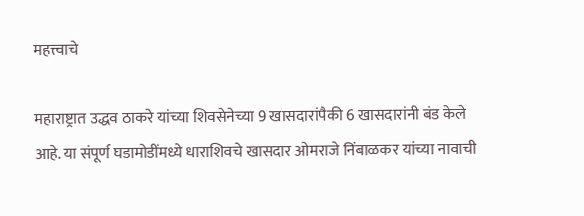महत्त्वाचे

महाराष्ट्रात उद्धव ठाकरे यांच्या शिवसेनेच्या 9 खासदारांपैकी 6 खासदारांनी बंड केले आहे. या संपूर्ण घडामोडींमध्ये धाराशिवचे खासदार ओमराजे निंबाळकर यांच्या नावाची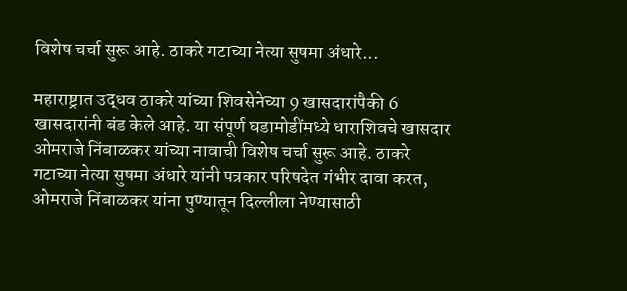विशेष चर्चा सुरू आहे. ठाकरे गटाच्या नेत्या सुषमा अंधारे...

महाराष्ट्रात उद्धव ठाकरे यांच्या शिवसेनेच्या 9 खासदारांपैकी 6 खासदारांनी बंड केले आहे. या संपूर्ण घडामोडींमध्ये धाराशिवचे खासदार ओमराजे निंबाळकर यांच्या नावाची विशेष चर्चा सुरू आहे. ठाकरे गटाच्या नेत्या सुषमा अंधारे यांनी पत्रकार परिषदेत गंभीर दावा करत, ओमराजे निंबाळकर यांना पुण्यातून दिल्लीला नेण्यासाठी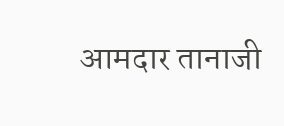आमदार तानाजी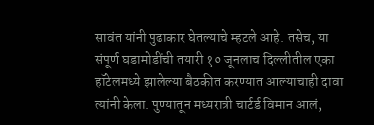सावंत यांनी पुढाकार घेतल्याचे म्हटले आहे. तसेच, या संपूर्ण घडामोडींची तयारी १० जूनलाच दिल्लीतील एका हॉटेलमध्ये झालेल्या बैठकीत करण्यात आल्याचाही दावा त्यांनी केला. पुण्यातून मध्यरात्री चार्टर्ड विमान आलं,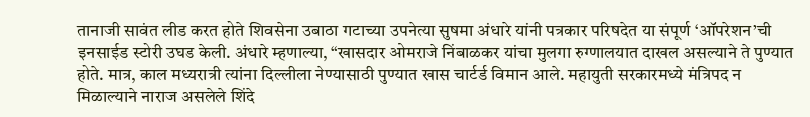तानाजी सावंत लीड करत होते शिवसेना उबाठा गटाच्या उपनेत्या सुषमा अंधारे यांनी पत्रकार परिषदेत या संपूर्ण ‘ऑपरेशन’ची इनसाईड स्टोरी उघड केली. अंधारे म्हणाल्या, “खासदार ओमराजे निंबाळकर यांचा मुलगा रुग्णालयात दाखल असल्याने ते पुण्यात होते. मात्र, काल मध्यरात्री त्यांना दिल्लीला नेण्यासाठी पुण्यात खास चार्टर्ड विमान आले. महायुती सरकारमध्ये मंत्रिपद न मिळाल्याने नाराज असलेले शिंदे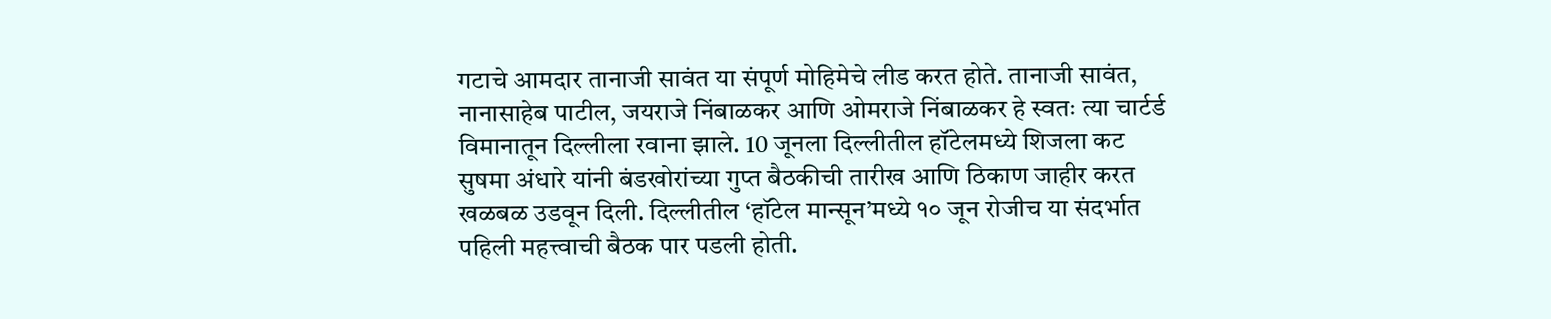गटाचे आमदार तानाजी सावंत या संपूर्ण मोहिमेचे लीड करत होते. तानाजी सावंत, नानासाहेब पाटील, जयराजे निंबाळकर आणि ओमराजे निंबाळकर हे स्वतः त्या चार्टर्ड विमानातून दिल्लीला रवाना झाले. 10 जूनला दिल्लीतील हॉटेलमध्ये शिजला कट सुषमा अंधारे यांनी बंडखोरांच्या गुप्त बैठकीची तारीख आणि ठिकाण जाहीर करत खळबळ उडवून दिली. दिल्लीतील ‘हॉटेल मान्सून’मध्ये १० जून रोजीच या संदर्भात पहिली महत्त्वाची बैठक पार पडली होती.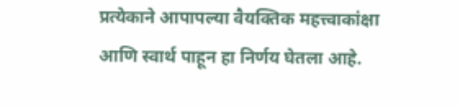प्रत्येकाने आपापल्या वैयक्तिक महत्त्वाकांक्षा आणि स्वार्थ पाहून हा निर्णय घेतला आहे.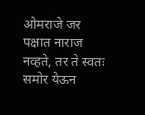ओमराजे जर पक्षात नाराज नव्हते, तर ते स्वतः समोर येऊन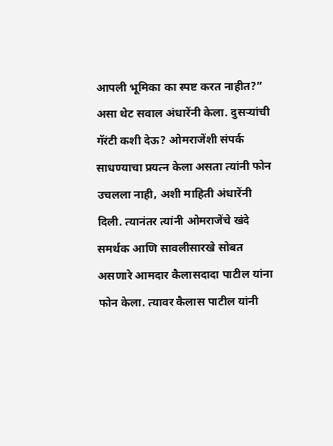आपली भूमिका का स्पष्ट करत नाहीत?” असा थेट सवाल अंधारेंनी केला. दुसऱ्यांची गॅरंटी कशी देऊ? ओमराजेंशी संपर्क साधण्याचा प्रयत्न केला असता त्यांनी फोन उचलला नाही, अशी माहिती अंधारेंनी दिली. त्यानंतर त्यांनी ओमराजेंचे खंदे समर्थक आणि सावलीसारखे सोबत असणारे आमदार कैलासदादा पाटील यांना फोन केला. त्यावर कैलास पाटील यांनी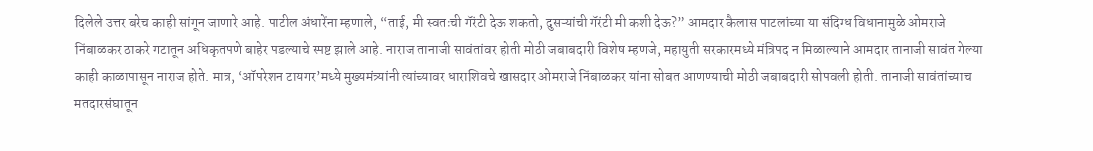दिलेले उत्तर बरेच काही सांगून जाणारे आहे. पाटील अंधारेंना म्हणाले, “ताई, मी स्वतःची गॅरंटी देऊ शकतो, दुसऱ्यांची गॅरंटी मी कशी देऊ?” आमदार कैलास पाटलांच्या या संदिग्ध विधानामुळे ओमराजे निंबाळकर ठाकरे गटातून अधिकृतपणे बाहेर पडल्याचे स्पष्ट झाले आहे. नाराज तानाजी सावंतांवर होती मोठी जबाबदारी विशेष म्हणजे, महायुती सरकारमध्ये मंत्रिपद न मिळाल्याने आमदार तानाजी सावंत गेल्या काही काळापासून नाराज होते. मात्र, ‘ऑपरेशन टायगर’मध्ये मुख्यमंत्र्यांनी त्यांच्यावर धाराशिवचे खासदार ओमराजे निंबाळकर यांना सोबत आणण्याची मोठी जबाबदारी सोपवली होती. तानाजी सावंतांच्याच मतदारसंघातून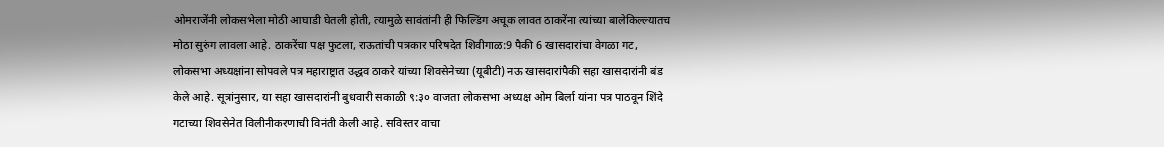ओमराजेंनी लोकसभेला मोठी आघाडी घेतली होती, त्यामुळे सावंतांनी ही फिल्डिंग अचूक लावत ठाकरेंना त्यांच्या बालेकिल्ल्यातच मोठा सुरुंग लावला आहे. ठाकरेंचा पक्ष फुटला, राऊतांची पत्रकार परिषदेत शिवीगाळ:9 पैकी 6 खासदारांचा वेगळा गट, लोकसभा अध्यक्षांना सोपवले पत्र महाराष्ट्रात उद्धव ठाकरे यांच्या शिवसेनेच्या (यूबीटी) नऊ खासदारांपैकी सहा खासदारांनी बंड केले आहे. सूत्रांनुसार, या सहा खासदारांनी बुधवारी सकाळी ९:३० वाजता लोकसभा अध्यक्ष ओम बिर्ला यांना पत्र पाठवून शिंदे गटाच्या शिवसेनेत विलीनीकरणाची विनंती केली आहे. सविस्तर वाचा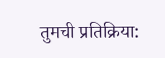तुमची प्रतिक्रिया: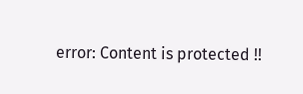error: Content is protected !!